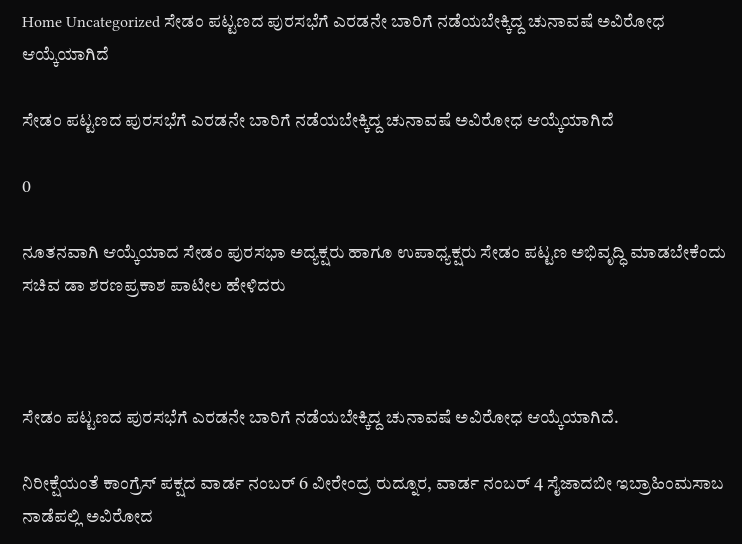Home Uncategorized ಸೇಡಂ ಪಟ್ಟಣದ ಪುರಸಭೆಗೆ ಎರಡನೇ ಬಾರಿಗೆ ನಡೆಯಬೇಕ್ಕಿದ್ದ ಚುನಾವಷೆ ಅವಿರೋಧ ಆಯ್ಕೆಯಾಗಿದೆ

ಸೇಡಂ ಪಟ್ಟಣದ ಪುರಸಭೆಗೆ ಎರಡನೇ ಬಾರಿಗೆ ನಡೆಯಬೇಕ್ಕಿದ್ದ ಚುನಾವಷೆ ಅವಿರೋಧ ಆಯ್ಕೆಯಾಗಿದೆ

0

ನೂತನವಾಗಿ ಆಯ್ಕೆಯಾದ ಸೇಡಂ ಪುರಸಭಾ ಅದ್ಯಕ್ಷರು ಹಾಗೂ ಉಪಾಧ್ಯಕ್ಷರು ಸೇಡಂ ಪಟ್ಟಣ ಅಭಿವೃದ್ಧಿ ಮಾಡಬೇಕೆಂದು ಸಚಿವ ಡಾ ಶರಣಪ್ರಕಾಶ ಪಾಟೀಲ ಹೇಳಿದರು



ಸೇಡಂ ಪಟ್ಟಣದ ಪುರಸಭೆಗೆ ಎರಡನೇ ಬಾರಿಗೆ ನಡೆಯಬೇಕ್ಕಿದ್ದ ಚುನಾವಷೆ ಅವಿರೋಧ ಆಯ್ಕೆಯಾಗಿದೆ.

ನಿರೀಕ್ಷೆಯಂತೆ ಕಾಂಗ್ರೆಸ್ ಪಕ್ಷದ ವಾರ್ಡ ನಂಬರ್ 6 ವೀರೇಂದ್ರ ರುದ್ನೂರ, ವಾರ್ಡ ನಂಬರ್ 4 ಸೈಜಾದಬೀ ಇಬ್ರಾಹಿಂಮಸಾಬ ನಾಡೆಪಲ್ಲಿ ಅವಿರೋದ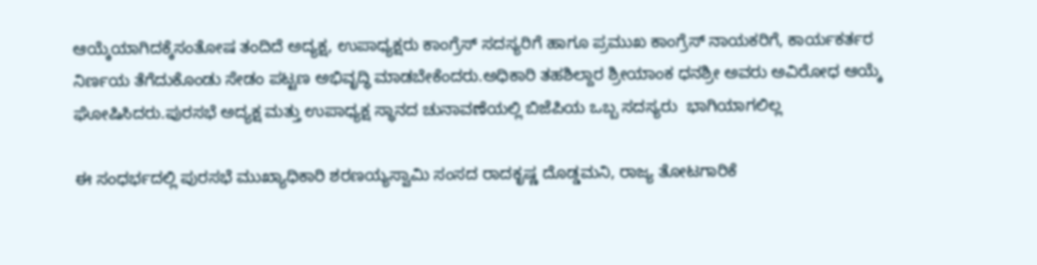ಆಯ್ಕೆಯಾಗಿದಕ್ಕೆಸಂತೋಷ ತಂದಿದೆ ಅದ್ಯಕ್ಷ, ಉಪಾಧ್ಯಕ್ಷರು ಕಾಂಗ್ರೆಸ್ ಸದಸ್ಯರಿಗೆ ಹಾಗೂ ಪ್ರಮುಖ ಕಾಂಗ್ರೆಸ್ ನಾಯಕರಿಗೆ, ಕಾರ್ಯಕರ್ತರ ನಿರ್ಣಯ ತೆಗೆದುಕೊಂಡು ಸೇಡಂ ಪಟ್ಟಣ ಅಭಿವೃದ್ಧಿ ಮಾಡಬೇಕೆಂದರು.ಅಧಿಕಾರಿ ತಹಶಿಲ್ದಾರ ಶ್ರೀಯಾಂಕ ಧನಶ್ರೀ ಅವರು ಅವಿರೋಧ ಆಯ್ಕೆ ಘೋಷಿಸಿದರು.ಪುರಸಭೆ ಅದ್ಯಕ್ಷ ಮತ್ತು ಉಪಾಧ್ಯಕ್ಷ ಸ್ಥಾನದ ಚುನಾವಣೆಯಲ್ಲಿ ಬಿಜೆಪಿಯ ಒಬ್ಬ ಸದಸ್ಯರು  ಭಾಗಿಯಾಗಲಿಲ್ಲ

ಈ ಸಂಧರ್ಭದಲ್ಲಿ ಪುರಸಭೆ ಮುಖ್ಯಾಧಿಕಾರಿ ಶರಣಯ್ಯಸ್ವಾಮಿ ಸಂಸದ ರಾದಕೃಷ್ಣ ದೊಡ್ಡಮನಿ, ರಾಜ್ಯ ತೋಟಗಾರಿಕೆ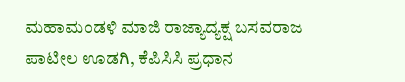ಮಹಾಮಂಡಳಿ ಮಾಜಿ ರಾಜ್ಯಾದ್ಯಕ್ಷ ಬಸವರಾಜ ಪಾಟೀಲ ಊಡಗಿ, ಕೆಪಿಸಿಸಿ ಪ್ರಧಾನ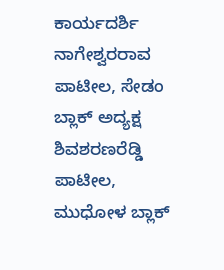ಕಾರ್ಯದರ್ಶಿ ನಾಗೇಶ್ವರರಾವ ಪಾಟೀಲ, ಸೇಡಂ ಬ್ಲಾಕ್ ಅದ್ಯಕ್ಷ ಶಿವಶರಣರೆಡ್ಡಿ ಪಾಟೀಲ, ಮುಧೋಳ ಬ್ಲಾಕ್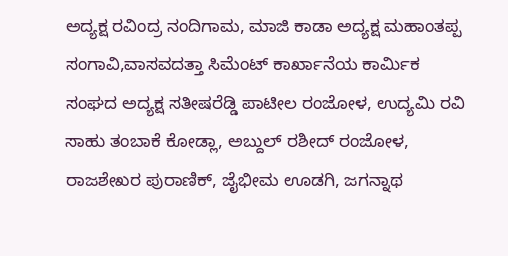ಅದ್ಯಕ್ಷ ರವಿಂದ್ರ ನಂದಿಗಾಮ, ಮಾಜಿ ಕಾಡಾ ಅದ್ಯಕ್ಷ ಮಹಾಂತಪ್ಪ ಸಂಗಾವಿ,ವಾಸವದತ್ತಾ ಸಿಮೆಂಟ್ ಕಾರ್ಖಾನೆಯ ಕಾರ್ಮಿಕ ಸಂಘದ ಅದ್ಯಕ್ಷ ಸತೀಷರೆಡ್ಡಿ ಪಾಟೀಲ ರಂಜೋಳ, ಉದ್ಯಮಿ ರವಿ ಸಾಹು ತಂಬಾಕೆ ಕೋಡ್ಲಾ, ಅಬ್ದುಲ್ ರಶೀದ್ ರಂಜೋಳ, ರಾಜಶೇಖರ ಪುರಾಣಿಕ್, ಜೈಭೀಮ ಊಡಗಿ, ಜಗನ್ನಾಥ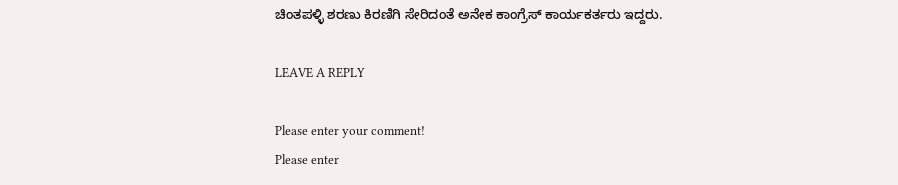ಚಿಂತಪಳ್ಳಿ ಶರಣು ಕಿರಣಿಗಿ ಸೇರಿದಂತೆ ಅನೇಕ ಕಾಂಗ್ರೆಸ್ ಕಾರ್ಯಕರ್ತರು ಇದ್ದರು.

LEAVE A REPLY

Please enter your comment!
Please enter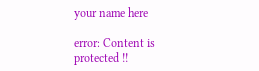your name here

error: Content is protected !!